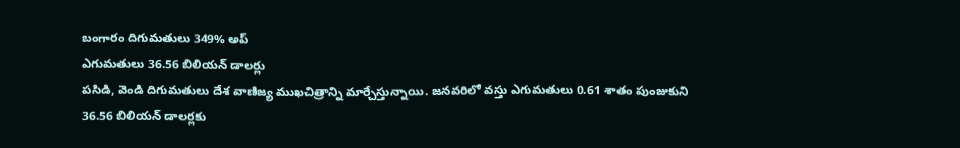బంగారం దిగుమతులు 349% అప్
ఎగుమతులు 36.56 బిలియన్ డాలర్లు
పసిడి, వెండి దిగుమతులు దేశ వాణిజ్య ముఖచిత్రాన్ని మార్చేస్తున్నాయి. జనవరిలో వస్తు ఎగుమతులు 0.61 శాతం పుంజుకుని 36.56 బిలియన్ డాలర్లకు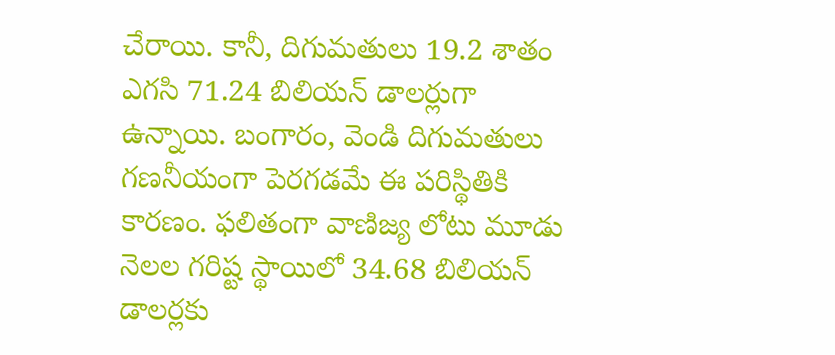చేరాయి. కానీ, దిగుమతులు 19.2 శాతం ఎగసి 71.24 బిలియన్ డాలర్లుగా ఉన్నాయి. బంగారం, వెండి దిగుమతులు గణనీయంగా పెరగడమే ఈ పరిస్థితికి కారణం. ఫలితంగా వాణిజ్య లోటు మూడు నెలల గరిష్ట స్థాయిలో 34.68 బిలియన్ డాలర్లకు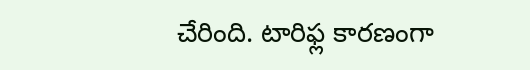చేరింది. టారిఫ్ల కారణంగా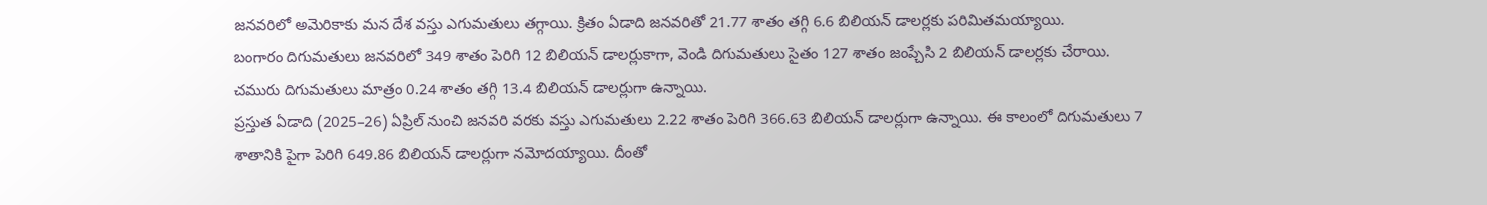జనవరిలో అమెరికాకు మన దేశ వస్తు ఎగుమతులు తగ్గాయి. క్రితం ఏడాది జనవరితో 21.77 శాతం తగ్గి 6.6 బిలియన్ డాలర్లకు పరిమితమయ్యాయి.
బంగారం దిగుమతులు జనవరిలో 349 శాతం పెరిగి 12 బిలియన్ డాలర్లుకాగా, వెండి దిగుమతులు సైతం 127 శాతం జంప్చేసి 2 బిలియన్ డాలర్లకు చేరాయి.
చమురు దిగుమతులు మాత్రం 0.24 శాతం తగ్గి 13.4 బిలియన్ డాలర్లుగా ఉన్నాయి.
ప్రస్తుత ఏడాది (2025–26) ఏప్రిల్ నుంచి జనవరి వరకు వస్తు ఎగుమతులు 2.22 శాతం పెరిగి 366.63 బిలియన్ డాలర్లుగా ఉన్నాయి. ఈ కాలంలో దిగుమతులు 7 శాతానికి పైగా పెరిగి 649.86 బిలియన్ డాలర్లుగా నమోదయ్యాయి. దీంతో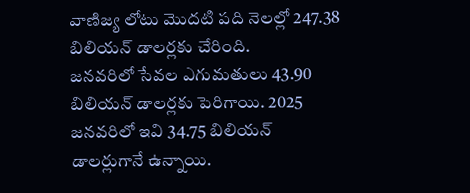వాణిజ్య లోటు మొదటి పది నెలల్లో 247.38 బిలియన్ డాలర్లకు చేరింది.
జనవరిలో సేవల ఎగుమతులు 43.90 బిలియన్ డాలర్లకు పెరిగాయి. 2025 జనవరిలో ఇవి 34.75 బిలియన్ డాలర్లుగానే ఉన్నాయి.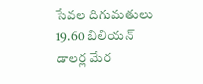సేవల దిగుమతులు 19.60 బిలియన్ డాలర్ల మేర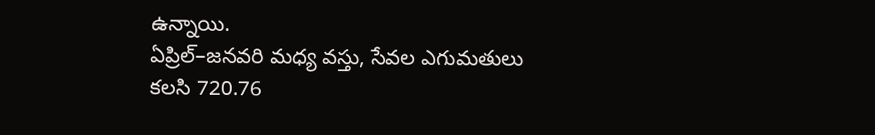ఉన్నాయి.
ఏప్రిల్–జనవరి మధ్య వస్తు, సేవల ఎగుమతులు కలసి 720.76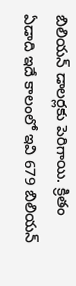బిలియన్ డాలర్లకు పెరిగాయి. క్రితం ఏడాది ఇదే కాలంలో ఇవి 679 బిలియన్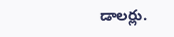డాలర్లు.